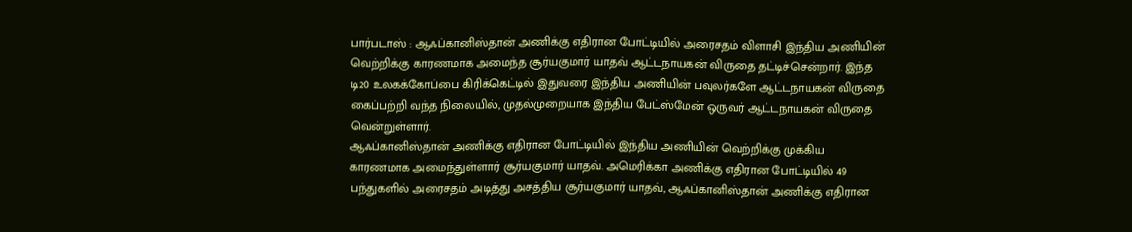பார்படாஸ் : ஆஃப்கானிஸ்தான் அணிக்கு எதிரான போட்டியில் அரைசதம் விளாசி இந்திய அணியின் வெற்றிக்கு காரணமாக அமைந்த சூர்யகுமார் யாதவ் ஆட்டநாயகன் விருதை தட்டிச்சென்றார். இந்த டி20 உலகக்கோப்பை கிரிக்கெட்டில் இதுவரை இந்திய அணியின் பவுலர்களே ஆட்டநாயகன் விருதை கைப்பற்றி வந்த நிலையில், முதல்முறையாக இந்திய பேட்ஸ்மேன் ஒருவர் ஆட்டநாயகன் விருதை வென்றுள்ளார்.
ஆஃப்கானிஸ்தான் அணிக்கு எதிரான போட்டியில் இந்திய அணியின் வெற்றிக்கு முக்கிய காரணமாக அமைந்துள்ளார் சூர்யகுமார் யாதவ். அமெரிக்கா அணிக்கு எதிரான போட்டியில் 49 பந்துகளில் அரைசதம் அடித்து அசத்திய சூர்யகுமார் யாதவ், ஆஃப்கானிஸ்தான் அணிக்கு எதிரான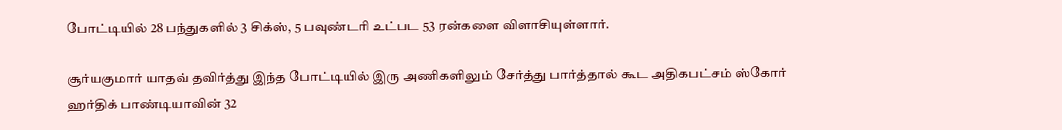போட்டியில் 28 பந்துகளில் 3 சிக்ஸ், 5 பவுண்டரி உட்பட 53 ரன்களை விளாசியுள்ளார்.

சூர்யகுமார் யாதவ் தவிர்த்து இந்த போட்டியில் இரு அணிகளிலும் சேர்த்து பார்த்தால் கூட அதிகபட்சம் ஸ்கோர் ஹர்திக் பாண்டியாவின் 32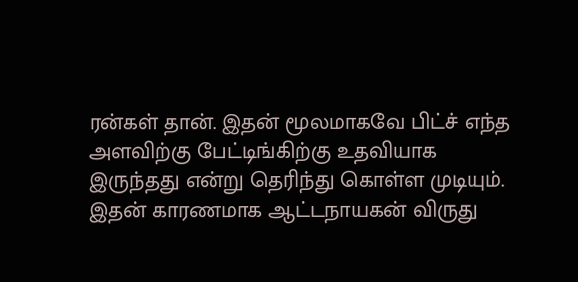ரன்கள் தான். இதன் மூலமாகவே பிட்ச் எந்த அளவிற்கு பேட்டிங்கிற்கு உதவியாக இருந்தது என்று தெரிந்து கொள்ள முடியும். இதன் காரணமாக ஆட்டநாயகன் விருது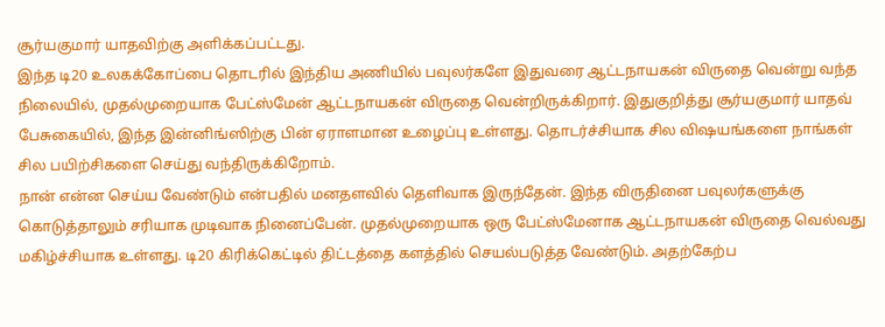சூர்யகுமார் யாதவிற்கு அளிக்கப்பட்டது.
இந்த டி20 உலகக்கோப்பை தொடரில் இந்திய அணியில் பவுலர்களே இதுவரை ஆட்டநாயகன் விருதை வென்று வந்த நிலையில், முதல்முறையாக பேட்ஸ்மேன் ஆட்டநாயகன் விருதை வென்றிருக்கிறார். இதுகுறித்து சூர்யகுமார் யாதவ் பேசுகையில், இந்த இன்னிங்ஸிற்கு பின் ஏராளமான உழைப்பு உள்ளது. தொடர்ச்சியாக சில விஷயங்களை நாங்கள் சில பயிற்சிகளை செய்து வந்திருக்கிறோம்.
நான் என்ன செய்ய வேண்டும் என்பதில் மனதளவில் தெளிவாக இருந்தேன். இந்த விருதினை பவுலர்களுக்கு கொடுத்தாலும் சரியாக முடிவாக நினைப்பேன். முதல்முறையாக ஒரு பேட்ஸ்மேனாக ஆட்டநாயகன் விருதை வெல்வது மகிழ்ச்சியாக உள்ளது. டி20 கிரிக்கெட்டில் திட்டத்தை களத்தில் செயல்படுத்த வேண்டும். அதற்கேற்ப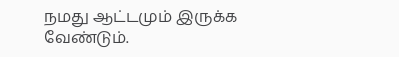நமது ஆட்டமும் இருக்க வேண்டும்.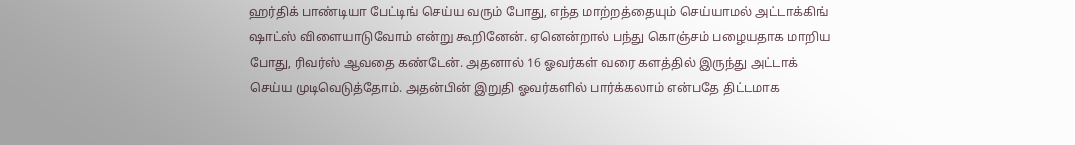ஹர்திக் பாண்டியா பேட்டிங் செய்ய வரும் போது, எந்த மாற்றத்தையும் செய்யாமல் அட்டாக்கிங் ஷாட்ஸ் விளையாடுவோம் என்று கூறினேன். ஏனென்றால் பந்து கொஞ்சம் பழையதாக மாறிய போது, ரிவர்ஸ் ஆவதை கண்டேன். அதனால் 16 ஓவர்கள் வரை களத்தில் இருந்து அட்டாக் செய்ய முடிவெடுத்தோம். அதன்பின் இறுதி ஓவர்களில் பார்க்கலாம் என்பதே திட்டமாக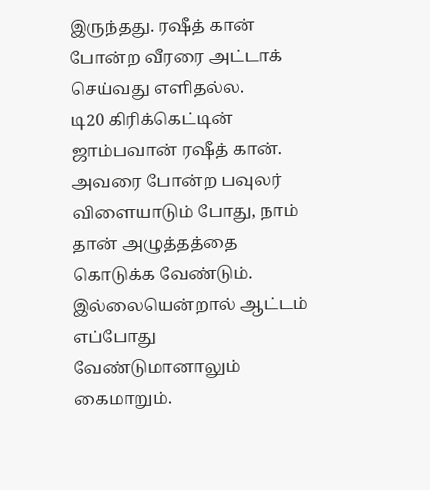இருந்தது. ரஷீத் கான் போன்ற வீரரை அட்டாக் செய்வது எளிதல்ல.
டி20 கிரிக்கெட்டின் ஜாம்பவான் ரஷீத் கான். அவரை போன்ற பவுலர் விளையாடும் போது, நாம் தான் அழுத்தத்தை கொடுக்க வேண்டும். இல்லையென்றால் ஆட்டம் எப்போது வேண்டுமானாலும் கைமாறும்.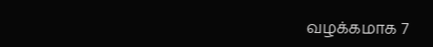வழக்கமாக 7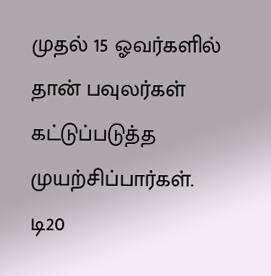முதல் 15 ஓவர்களில் தான் பவுலர்கள் கட்டுப்படுத்த முயற்சிப்பார்கள். டி20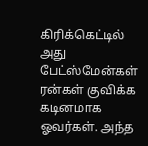கிரிக்கெட்டில் அது பேட்ஸ்மேன்கள் ரன்கள் குவிக்க கடினமாக ஓவர்கள். அந்த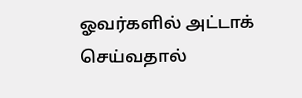ஓவர்களில் அட்டாக் செய்வதால்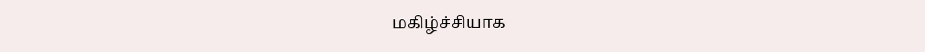மகிழ்ச்சியாக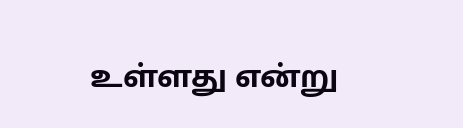உள்ளது என்று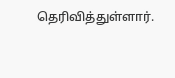தெரிவித்துள்ளார்.